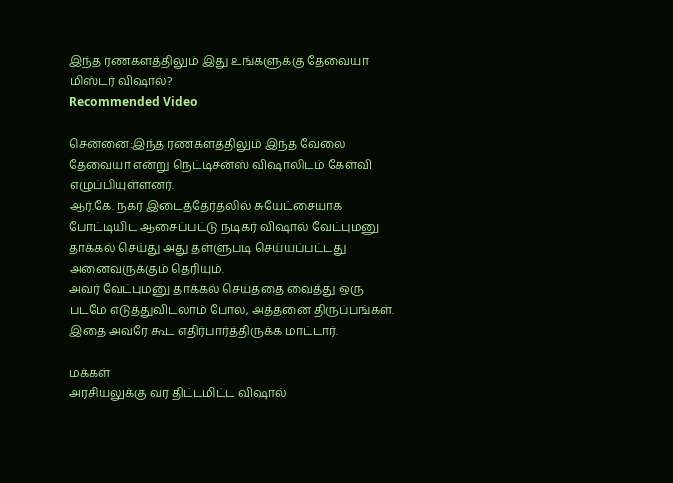இந்த ரணகளத்திலும் இது உங்களுக்கு தேவையா மிஸ்டர் விஷால்?
Recommended Video

சென்னை:இந்த ரணகளத்திலும் இந்த வேலை தேவையா என்று நெட்டிசன்ஸ் விஷாலிடம் கேள்வி எழுப்பியுள்ளனர்.
ஆர்.கே. நகர் இடைத்தேர்தலில் சுயேட்சையாக போட்டியிட ஆசைப்பட்டு நடிகர் விஷால் வேட்புமனு தாக்கல் செய்து அது தள்ளுபடி செய்யப்பட்டது அனைவருக்கும் தெரியும்.
அவர் வேட்புமனு தாக்கல் செய்ததை வைத்து ஒரு படமே எடுத்துவிடலாம் போல, அத்தனை திருப்பங்கள். இதை அவரே கூட எதிர்பார்த்திருக்க மாட்டார்.

மக்கள்
அரசியலுக்கு வர திட்டமிட்ட விஷால்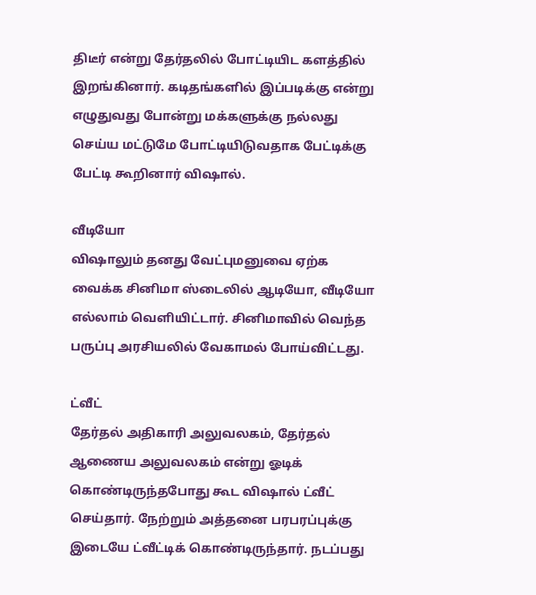திடீர் என்று தேர்தலில் போட்டியிட களத்தில் இறங்கினார். கடிதங்களில் இப்படிக்கு என்று எழுதுவது போன்று மக்களுக்கு நல்லது செய்ய மட்டுமே போட்டியிடுவதாக பேட்டிக்கு பேட்டி கூறினார் விஷால்.

வீடியோ
விஷாலும் தனது வேட்புமனுவை ஏற்க வைக்க சினிமா ஸ்டைலில் ஆடியோ, வீடியோ எல்லாம் வெளியிட்டார். சினிமாவில் வெந்த பருப்பு அரசியலில் வேகாமல் போய்விட்டது.

ட்வீட்
தேர்தல் அதிகாரி அலுவலகம், தேர்தல் ஆணைய அலுவலகம் என்று ஓடிக் கொண்டிருந்தபோது கூட விஷால் ட்வீட் செய்தார். நேற்றும் அத்தனை பரபரப்புக்கு இடையே ட்வீட்டிக் கொண்டிருந்தார். நடப்பது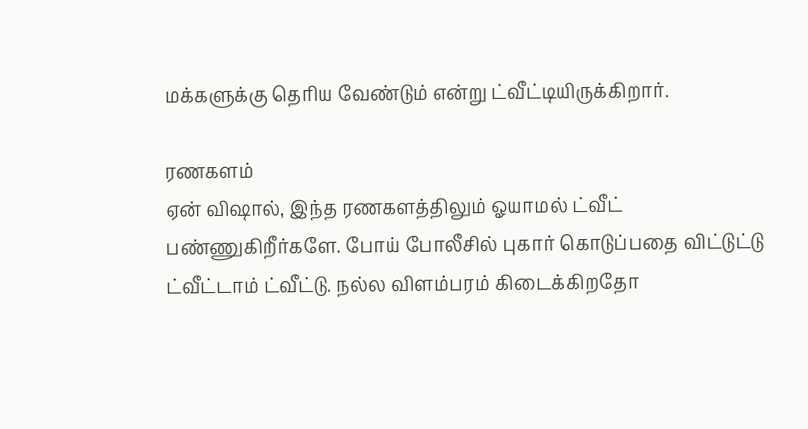மக்களுக்கு தெரிய வேண்டும் என்று ட்வீட்டியிருக்கிறார்.

ரணகளம்
ஏன் விஷால், இந்த ரணகளத்திலும் ஓயாமல் ட்வீட் பண்ணுகிறீர்களே. போய் போலீசில் புகார் கொடுப்பதை விட்டுட்டு ட்வீட்டாம் ட்வீட்டு. நல்ல விளம்பரம் கிடைக்கிறதோ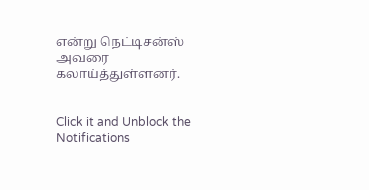என்று நெட்டிசன்ஸ் அவரை கலாய்த்துள்ளனர்.


Click it and Unblock the Notifications